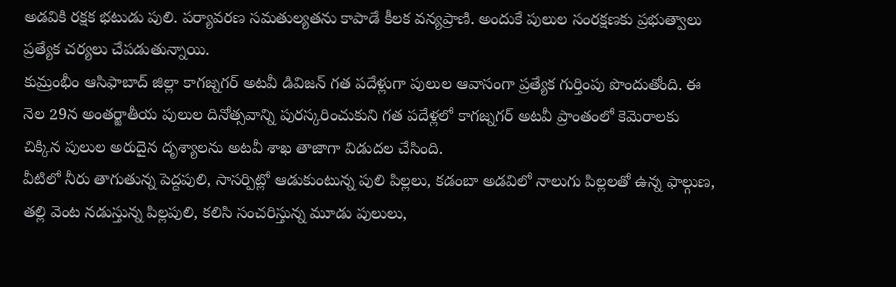అడవికి రక్షక భటుడు పులి. పర్యావరణ సమతుల్యతను కాపాడే కీలక వన్యప్రాణి. అందుకే పులుల సంరక్షణకు ప్రభుత్వాలు ప్రత్యేక చర్యలు చేపడుతున్నాయి.
కుమ్రంభీం ఆసిఫాబాద్ జిల్లా కాగజ్నగర్ అటవీ డివిజన్ గత పదేళ్లుగా పులుల ఆవాసంగా ప్రత్యేక గుర్తింపు పొందుతోంది. ఈ నెల 29న అంతర్జాతీయ పులుల దినోత్సవాన్ని పురస్కరించుకుని గత పదేళ్లలో కాగజ్నగర్ అటవీ ప్రాంతంలో కెమెరాలకు చిక్కిన పులుల అరుదైన దృశ్యాలను అటవీ శాఖ తాజాగా విడుదల చేసింది.
వీటిలో నీరు తాగుతున్న పెద్దపులి, సాసర్పిట్లో ఆడుకుంటున్న పులి పిల్లలు, కడంబా అడవిలో నాలుగు పిల్లలతో ఉన్న ఫాల్గుణ, తల్లి వెంట నడుస్తున్న పిల్లపులి, కలిసి సంచరిస్తున్న మూడు పులులు,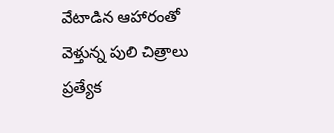వేటాడిన ఆహారంతో వెళ్తున్న పులి చిత్రాలు ప్రత్యేక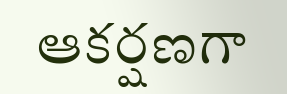ఆకర్షణగా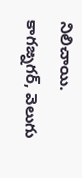నిలిచాయి.
కాగజ్నగర్, వెలుగు